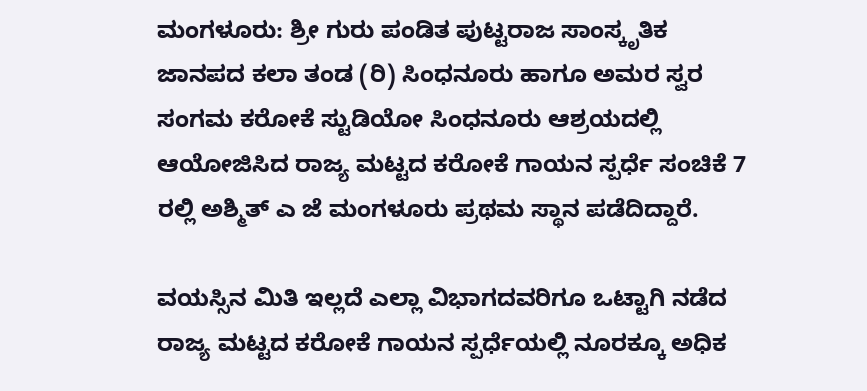ಮಂಗಳೂರು: ಶ್ರೀ ಗುರು ಪಂಡಿತ ಪುಟ್ಟರಾಜ ಸಾಂಸ್ಕೃತಿಕ ಜಾನಪದ ಕಲಾ ತಂಡ (ರಿ) ಸಿಂಧನೂರು ಹಾಗೂ ಅಮರ ಸ್ವರ ಸಂಗಮ ಕರೋಕೆ ಸ್ಟುಡಿಯೋ ಸಿಂಧನೂರು ಆಶ್ರಯದಲ್ಲಿ ಆಯೋಜಿಸಿದ ರಾಜ್ಯ ಮಟ್ಟದ ಕರೋಕೆ ಗಾಯನ ಸ್ಪರ್ಧೆ ಸಂಚಿಕೆ 7 ರಲ್ಲಿ ಅಶ್ಮಿತ್ ಎ ಜೆ ಮಂಗಳೂರು ಪ್ರಥಮ ಸ್ಥಾನ ಪಡೆದಿದ್ದಾರೆ.

ವಯಸ್ಸಿನ ಮಿತಿ ಇಲ್ಲದೆ ಎಲ್ಲಾ ವಿಭಾಗದವರಿಗೂ ಒಟ್ಟಾಗಿ ನಡೆದ ರಾಜ್ಯ ಮಟ್ಟದ ಕರೋಕೆ ಗಾಯನ ಸ್ಪರ್ಧೆಯಲ್ಲಿ ನೂರಕ್ಕೂ ಅಧಿಕ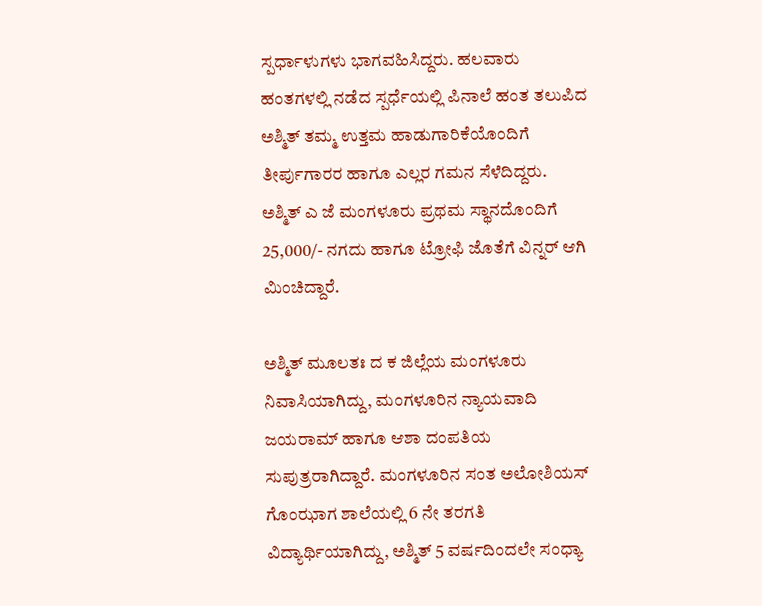ಸ್ಪರ್ಧಾಳುಗಳು ಭಾಗವಹಿಸಿದ್ದರು. ಹಲವಾರು ಹಂತಗಳಲ್ಲಿ ನಡೆದ ಸ್ಪರ್ಧೆಯಲ್ಲಿ ಪಿನಾಲೆ ಹಂತ ತಲುಪಿದ ಅಶ್ಮಿತ್ ತಮ್ಮ ಉತ್ತಮ ಹಾಡುಗಾರಿಕೆಯೊಂದಿಗೆ ತೀರ್ಪುಗಾರರ ಹಾಗೂ ಎಲ್ಲರ ಗಮನ ಸೆಳೆದಿದ್ದರು. ಅಶ್ಮಿತ್ ಎ ಜೆ ಮಂಗಳೂರು ಪ್ರಥಮ ಸ್ಥಾನದೊಂದಿಗೆ 25,000/- ನಗದು ಹಾಗೂ ಟ್ರೋಫಿ ಜೊತೆಗೆ ವಿನ್ನರ್ ಆಗಿ ಮಿಂಚಿದ್ದಾರೆ.

ಅಶ್ಮಿತ್ ಮೂಲತಃ ದ ಕ ಜಿಲ್ಲೆಯ ಮಂಗಳೂರು ನಿವಾಸಿಯಾಗಿದ್ದು, ಮಂಗಳೂರಿನ ನ್ಯಾಯವಾದಿ ಜಯರಾಮ್ ಹಾಗೂ ಆಶಾ ದಂಪತಿಯ ಸುಪುತ್ರರಾಗಿದ್ದಾರೆ. ಮಂಗಳೂರಿನ ಸಂತ ಅಲೋಶಿಯಸ್ ಗೊಂಝಾಗ ಶಾಲೆಯಲ್ಲಿ 6 ನೇ ತರಗತಿ ವಿದ್ಯಾರ್ಥಿಯಾಗಿದ್ದು, ಅಶ್ಮಿತ್ 5 ವರ್ಷದಿಂದಲೇ ಸಂಧ್ಯಾ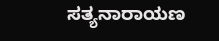ಸತ್ಯನಾರಾಯಣ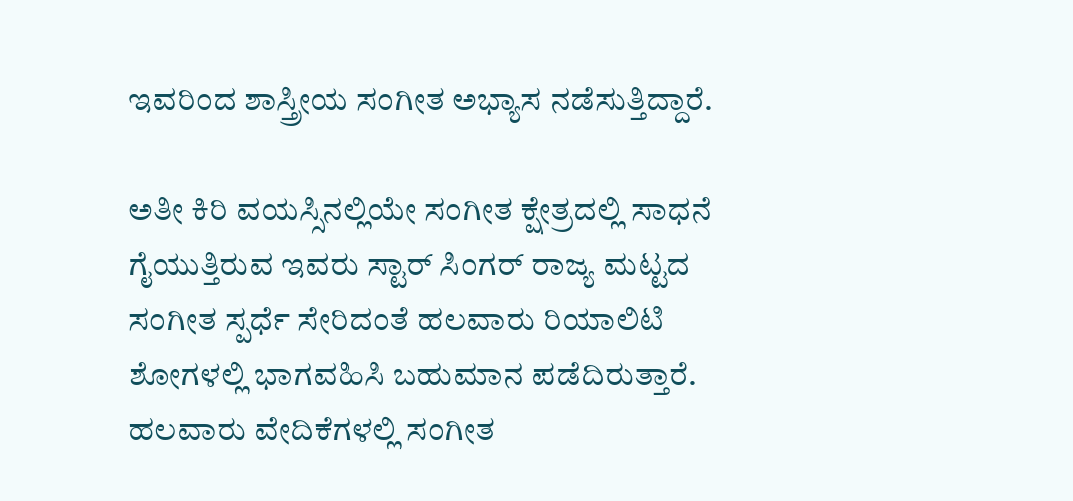ಇವರಿಂದ ಶಾಸ್ತ್ರೀಯ ಸಂಗೀತ ಅಭ್ಯಾಸ ನಡೆಸುತ್ತಿದ್ದಾರೆ.

ಅತೀ ಕಿರಿ ವಯಸ್ಸಿನಲ್ಲಿಯೇ ಸಂಗೀತ ಕ್ಷೇತ್ರದಲ್ಲಿ ಸಾಧನೆ ಗೈಯುತ್ತಿರುವ ಇವರು ಸ್ಟಾರ್ ಸಿಂಗರ್ ರಾಜ್ಯ ಮಟ್ಟದ ಸಂಗೀತ ಸ್ಪರ್ಧೆ ಸೇರಿದಂತೆ ಹಲವಾರು ರಿಯಾಲಿಟಿ ಶೋಗಳಲ್ಲಿ ಭಾಗವಹಿಸಿ ಬಹುಮಾನ ಪಡೆದಿರುತ್ತಾರೆ. ಹಲವಾರು ವೇದಿಕೆಗಳಲ್ಲಿ ಸಂಗೀತ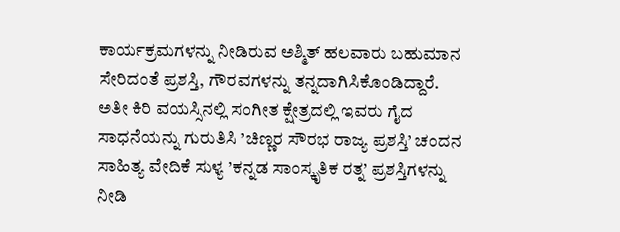ಕಾರ್ಯಕ್ರಮಗಳನ್ನು ನೀಡಿರುವ ಅಶ್ಮಿತ್ ಹಲವಾರು ಬಹುಮಾನ ಸೇರಿದಂತೆ ಪ್ರಶಸ್ತಿ, ಗೌರವಗಳನ್ನು ತನ್ನದಾಗಿಸಿಕೊಂಡಿದ್ದಾರೆ. ಅತೀ ಕಿರಿ ವಯಸ್ಸಿನಲ್ಲಿ ಸಂಗೀತ ಕ್ಷೇತ್ರದಲ್ಲಿ ಇವರು ಗೈದ ಸಾಧನೆಯನ್ನು ಗುರುತಿಸಿ ’ಚಿಣ್ಣರ ಸೌರಭ ರಾಜ್ಯ ಪ್ರಶಸ್ತಿ’ ಚಂದನ ಸಾಹಿತ್ಯ ವೇದಿಕೆ ಸುಳ್ಯ ’ಕನ್ನಡ ಸಾಂಸ್ಕೃತಿಕ ರತ್ನ’ ಪ್ರಶಸ್ತಿಗಳನ್ನು ನೀಡಿ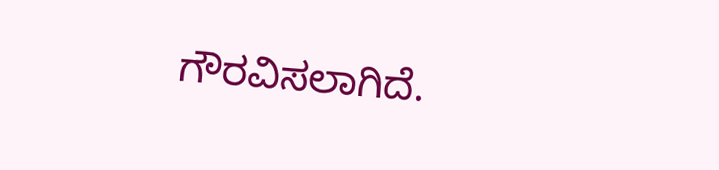ಗೌರವಿಸಲಾಗಿದೆ.